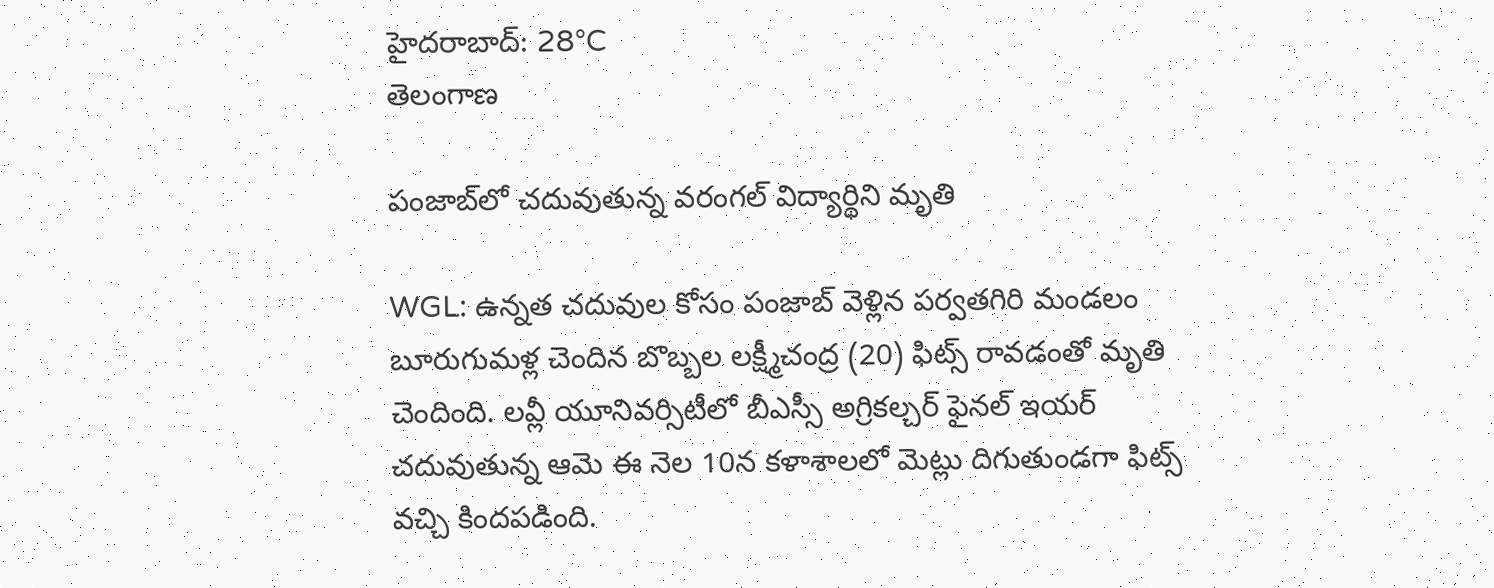హైదరాబాద్: 28°C
తెలంగాణ

పంజాబ్‌లో చదువుతున్న వరంగల్ విద్యార్థిని మృతి

WGL: ఉన్నత చదువుల కోసం పంజాబ్ వెళ్లిన పర్వతగిరి మండలం బూరుగుమళ్ల చెందిన బొబ్బల లక్ష్మీచంద్ర (20) ఫిట్స్ రావడంతో మృతి చెందింది. లవ్లీ యూనివర్సిటీలో బీఎస్సీ అగ్రికల్చర్ ఫైనల్ ఇయర్ చదువుతున్న ఆమె ఈ నెల 10న కళాశాలలో మెట్లు దిగుతుండగా ఫిట్స్ వచ్చి కిందపడింది.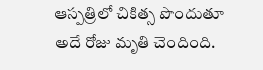ఆస్పత్రిలో చికిత్స పొందుతూ అదే రోజు మృతి చెందింది.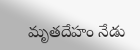మృతదేహం నేడు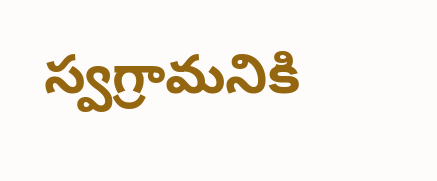స్వగ్రామనికి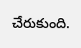చేరుకుంది.